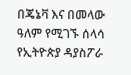በጄኔቫ እና በመላው ዓለም የሚገኙ ሰላሳ የኢትዮጵያ ዳያስፖራ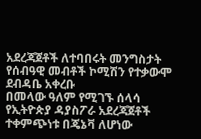አደረጃጀቶች ለተባበሩት መንግስታት የሰብዓዊ መብቶች ኮሚሽን የተቃውሞ ደብዳቤ አቀረቡ
በመላው ዓለም የሚገኙ ሰላሳ የኢትዮጵያ ዳያስፖራ አደረጃጀቶች ተቀምጭነቱ በጄኔቫ ለሆነው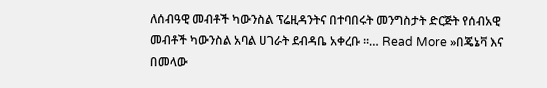ለሰብዓዊ መብቶች ካውንስል ፕሬዚዳንትና በተባበሩት መንግስታት ድርጅት የሰብአዊ መብቶች ካውንስል አባል ሀገራት ደብዳቤ አቀረቡ ።… Read More »በጄኔቫ እና በመላው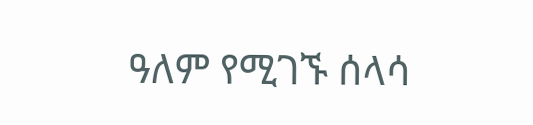ዓለም የሚገኙ ሰላሳ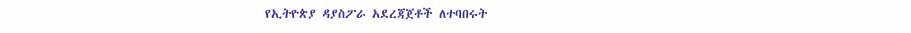የኢትዮጵያ ዳያስፖራ አደረጃጀቶች ለተባበሩት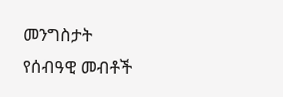መንግስታት የሰብዓዊ መብቶች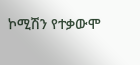ኮሚሽን የተቃውሞ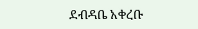ደብዳቤ አቀረቡ